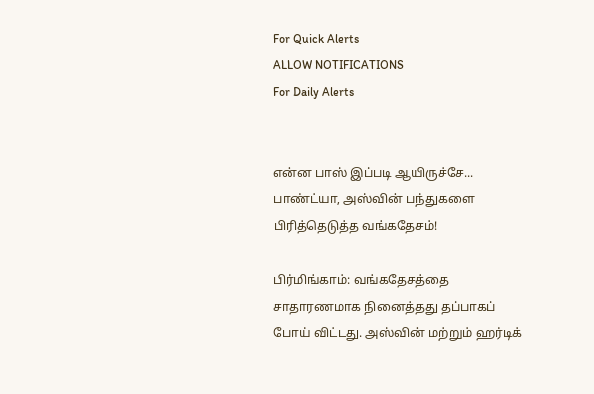For Quick Alerts
ALLOW NOTIFICATIONS
For Daily Alerts


என்ன பாஸ் இப்படி ஆயிருச்சே... பாண்ட்யா, அஸ்வின் பந்துகளை பிரித்தெடுத்த வங்கதேசம்!

பிர்மிங்காம்: வங்கதேசத்தை சாதாரணமாக நினைத்தது தப்பாகப் போய் விட்டது. அஸ்வின் மற்றும் ஹர்டிக்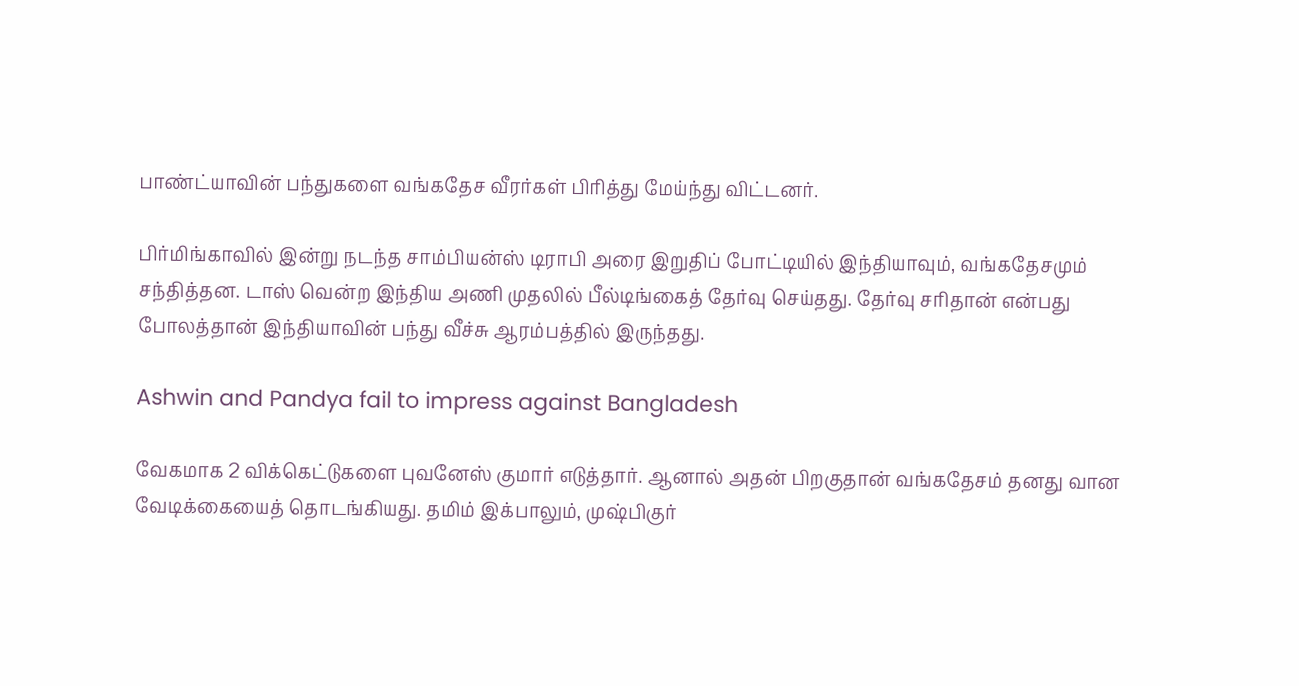பாண்ட்யாவின் பந்துகளை வங்கதேச வீரர்கள் பிரித்து மேய்ந்து விட்டனர்.

பிர்மிங்காவில் இன்று நடந்த சாம்பியன்ஸ் டிராபி அரை இறுதிப் போட்டியில் இந்தியாவும், வங்கதேசமும் சந்தித்தன. டாஸ் வென்ற இந்திய அணி முதலில் பீல்டிங்கைத் தேர்வு செய்தது. தேர்வு சரிதான் என்பது போலத்தான் இந்தியாவின் பந்து வீச்சு ஆரம்பத்தில் இருந்தது.

Ashwin and Pandya fail to impress against Bangladesh

வேகமாக 2 விக்கெட்டுகளை புவனேஸ் குமார் எடுத்தார். ஆனால் அதன் பிறகுதான் வங்கதேசம் தனது வான வேடிக்கையைத் தொடங்கியது. தமிம் இக்பாலும், முஷ்பிகுர்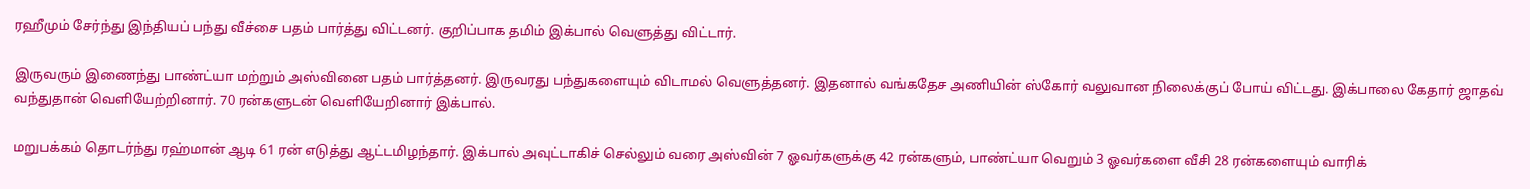ரஹீமும் சேர்ந்து இந்தியப் பந்து வீச்சை பதம் பார்த்து விட்டனர். குறிப்பாக தமிம் இக்பால் வெளுத்து விட்டார்.

இருவரும் இணைந்து பாண்ட்யா மற்றும் அஸ்வினை பதம் பார்த்தனர். இருவரது பந்துகளையும் விடாமல் வெளுத்தனர். இதனால் வங்கதேச அணியின் ஸ்கோர் வலுவான நிலைக்குப் போய் விட்டது. இக்பாலை கேதார் ஜாதவ் வந்துதான் வெளியேற்றினார். 70 ரன்களுடன் வெளியேறினார் இக்பால்.

மறுபக்கம் தொடர்ந்து ரஹ்மான் ஆடி 61 ரன் எடுத்து ஆட்டமிழந்தார். இக்பால் அவுட்டாகிச் செல்லும் வரை அஸ்வின் 7 ஓவர்களுக்கு 42 ரன்களும், பாண்ட்யா வெறும் 3 ஓவர்களை வீசி 28 ரன்களையும் வாரிக்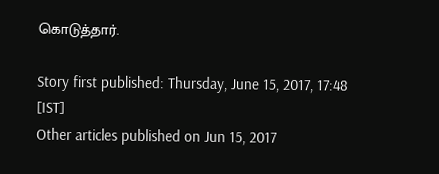கொடுத்தார்.

Story first published: Thursday, June 15, 2017, 17:48 [IST]
Other articles published on Jun 15, 2017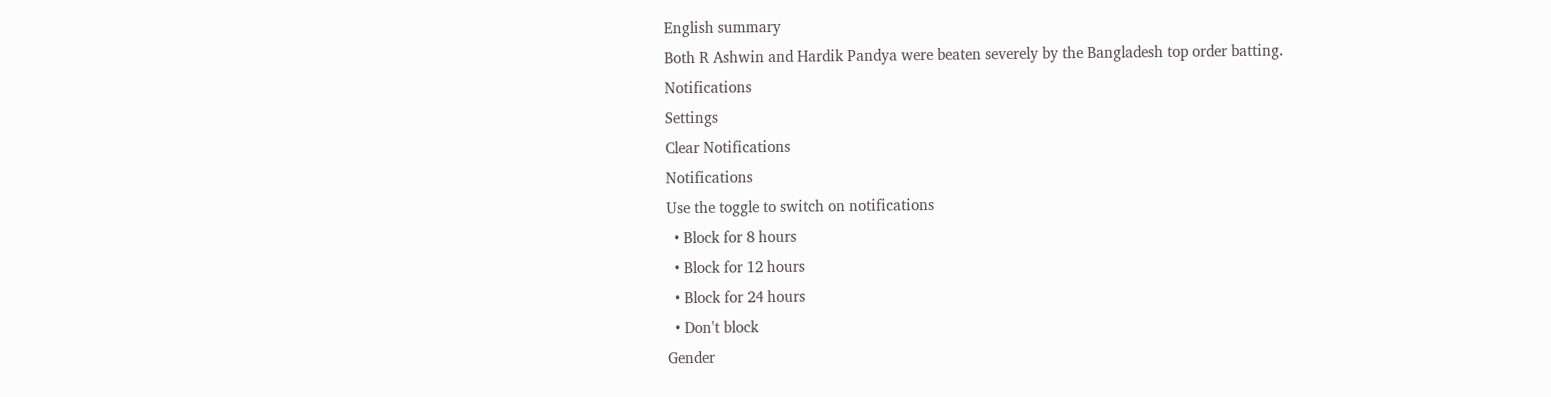English summary
Both R Ashwin and Hardik Pandya were beaten severely by the Bangladesh top order batting.
Notifications
Settings
Clear Notifications
Notifications
Use the toggle to switch on notifications
  • Block for 8 hours
  • Block for 12 hours
  • Block for 24 hours
  • Don't block
Gender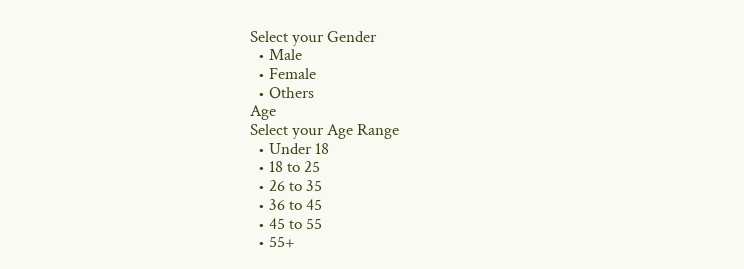Select your Gender
  • Male
  • Female
  • Others
Age
Select your Age Range
  • Under 18
  • 18 to 25
  • 26 to 35
  • 36 to 45
  • 45 to 55
  • 55+